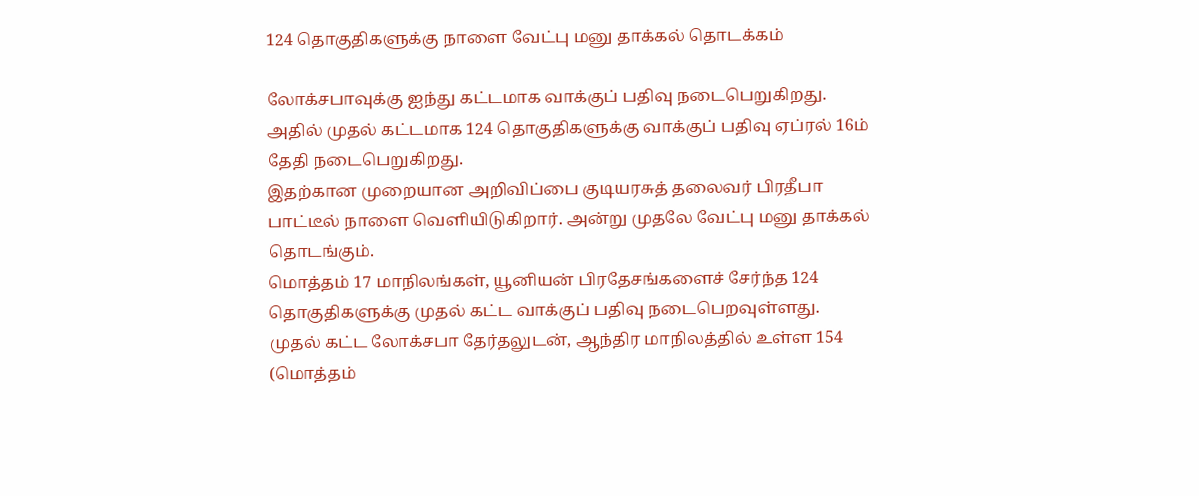124 தொகுதிகளுக்கு நாளை வேட்பு மனு தாக்கல் தொடக்கம்

லோக்சபாவுக்கு ஐந்து கட்டமாக வாக்குப் பதிவு நடைபெறுகிறது. அதில் முதல் கட்டமாக 124 தொகுதிகளுக்கு வாக்குப் பதிவு ஏப்ரல் 16ம் தேதி நடைபெறுகிறது.
இதற்கான முறையான அறிவிப்பை குடியரசுத் தலைவர் பிரதீபா பாட்டீல் நாளை வெளியிடுகிறார். அன்று முதலே வேட்பு மனு தாக்கல் தொடங்கும்.
மொத்தம் 17 மாநிலங்கள், யூனியன் பிரதேசங்களைச் சேர்ந்த 124 தொகுதிகளுக்கு முதல் கட்ட வாக்குப் பதிவு நடைபெறவுள்ளது.
முதல் கட்ட லோக்சபா தேர்தலுடன், ஆந்திர மாநிலத்தில் உள்ள 154 (மொத்தம்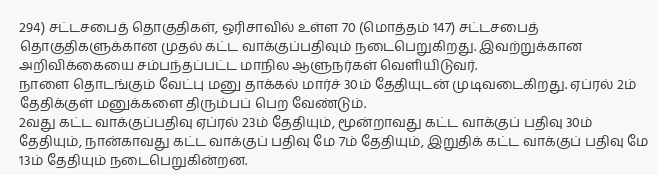294) சட்டசபைத் தொகுதிகள், ஒரிசாவில் உள்ள 70 (மொத்தம் 147) சட்டசபைத் தொகுதிகளுக்கான முதல் கட்ட வாக்குப்பதிவும் நடைபெறுகிறது. இவற்றுக்கான அறிவிக்கையை சம்பந்தப்பட்ட மாநில ஆளுநர்கள் வெளியிடுவர்.
நாளை தொடங்கும் வேட்பு மனு தாக்கல் மார்ச் 30ம் தேதியுடன் முடிவடைகிறது. ஏப்ரல் 2ம் தேதிக்குள் மனுக்களை திரும்பப் பெற வேண்டும்.
2வது கட்ட வாக்குப்பதிவு ஏப்ரல் 23ம் தேதியும், மூன்றாவது கட்ட வாக்குப் பதிவு 30ம் தேதியும், நான்காவது கட்ட வாக்குப் பதிவு மே 7ம் தேதியும், இறுதிக் கட்ட வாக்குப் பதிவு மே 13ம் தேதியும் நடைபெறுகின்றன.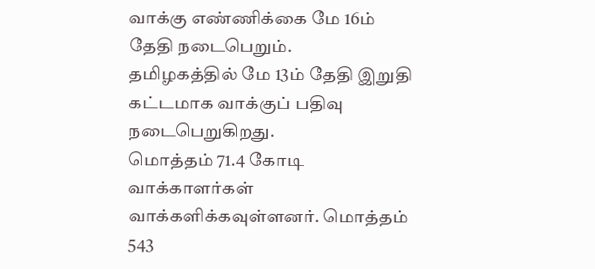வாக்கு எண்ணிக்கை மே 16ம் தேதி நடைபெறும்.
தமிழகத்தில் மே 13ம் தேதி இறுதி கட்டமாக வாக்குப் பதிவு நடைபெறுகிறது.
மொத்தம் 71.4 கோடி வாக்காளர்கள் வாக்களிக்கவுள்ளனர். மொத்தம் 543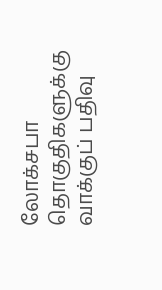லோக்சபா தொகுதிகளுக்கு வாக்குப் பதிவு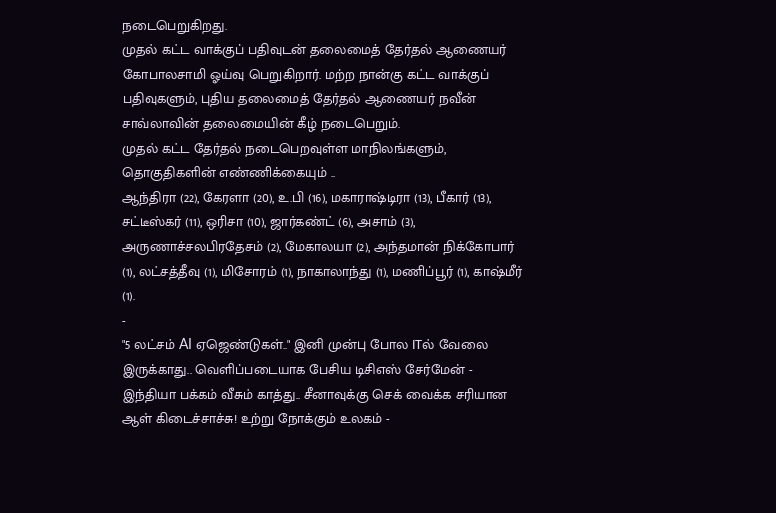நடைபெறுகிறது.
முதல் கட்ட வாக்குப் பதிவுடன் தலைமைத் தேர்தல் ஆணையர் கோபாலசாமி ஓய்வு பெறுகிறார். மற்ற நான்கு கட்ட வாக்குப் பதிவுகளும், புதிய தலைமைத் தேர்தல் ஆணையர் நவீன் சாவ்லாவின் தலைமையின் கீழ் நடைபெறும்.
முதல் கட்ட தேர்தல் நடைபெறவுள்ள மாநிலங்களும், தொகுதிகளின் எண்ணிக்கையும் ..
ஆந்திரா (22), கேரளா (20), உ.பி (16), மகாராஷ்டிரா (13), பீகார் (13), சட்டீஸ்கர் (11), ஒரிசா (10), ஜார்கண்ட் (6), அசாம் (3), அருணாச்சலபிரதேசம் (2), மேகாலயா (2), அந்தமான் நிக்கோபார் (1), லட்சத்தீவு (1), மிசோரம் (1), நாகாலாந்து (1), மணிப்பூர் (1), காஷ்மீர் (1).
-
"5 லட்சம் AI ஏஜெண்டுகள்.." இனி முன்பு போல ITல் வேலை இருக்காது.. வெளிப்படையாக பேசிய டிசிஎஸ் சேர்மேன் -
இந்தியா பக்கம் வீசும் காத்து.. சீனாவுக்கு செக் வைக்க சரியான ஆள் கிடைச்சாச்சு! உற்று நோக்கும் உலகம் -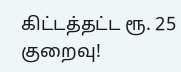கிட்டத்தட்ட ரூ. 25 குறைவு!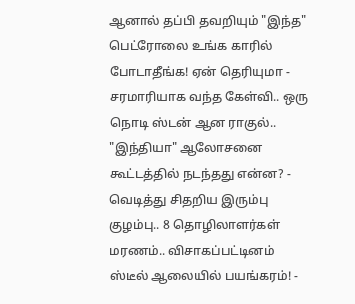ஆனால் தப்பி தவறியும் "இந்த" பெட்ரோலை உங்க காரில் போடாதீங்க! ஏன் தெரியுமா -
சரமாரியாக வந்த கேள்வி.. ஒரு நொடி ஸ்டன் ஆன ராகுல்.. "இந்தியா" ஆலோசனை கூட்டத்தில் நடந்தது என்ன? -
வெடித்து சிதறிய இரும்பு குழம்பு.. 8 தொழிலாளர்கள் மரணம்.. விசாகப்பட்டினம் ஸ்டீல் ஆலையில் பயங்கரம்! -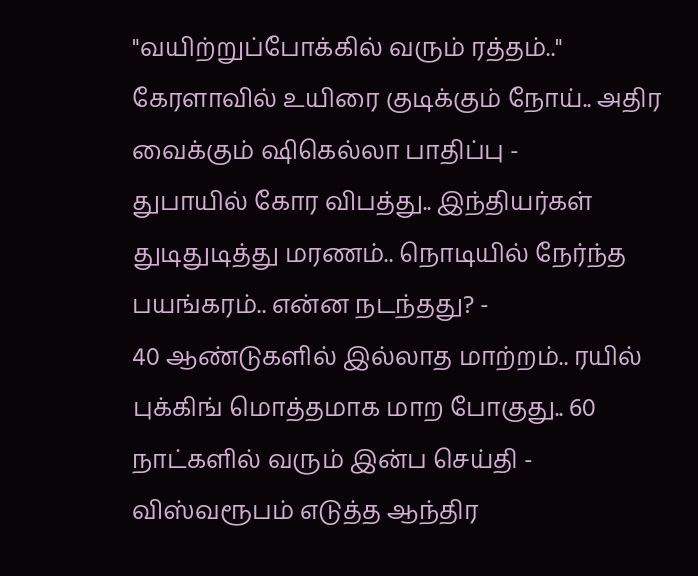"வயிற்றுப்போக்கில் வரும் ரத்தம்.." கேரளாவில் உயிரை குடிக்கும் நோய்.. அதிர வைக்கும் ஷிகெல்லா பாதிப்பு -
துபாயில் கோர விபத்து.. இந்தியர்கள் துடிதுடித்து மரணம்.. நொடியில் நேர்ந்த பயங்கரம்.. என்ன நடந்தது? -
40 ஆண்டுகளில் இல்லாத மாற்றம்.. ரயில் புக்கிங் மொத்தமாக மாற போகுது.. 60 நாட்களில் வரும் இன்ப செய்தி -
விஸ்வரூபம் எடுத்த ஆந்திர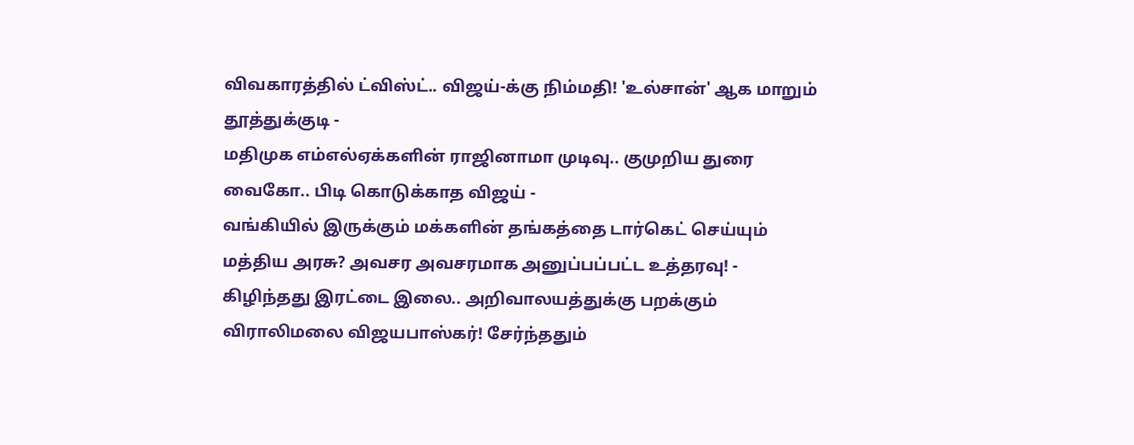விவகாரத்தில் ட்விஸ்ட்.. விஜய்-க்கு நிம்மதி! 'உல்சான்' ஆக மாறும் தூத்துக்குடி -
மதிமுக எம்எல்ஏக்களின் ராஜினாமா முடிவு.. குமுறிய துரை வைகோ.. பிடி கொடுக்காத விஜய் -
வங்கியில் இருக்கும் மக்களின் தங்கத்தை டார்கெட் செய்யும் மத்திய அரசு? அவசர அவசரமாக அனுப்பப்பட்ட உத்தரவு! -
கிழிந்தது இரட்டை இலை.. அறிவாலயத்துக்கு பறக்கும் விராலிமலை விஜயபாஸ்கர்! சேர்ந்ததும்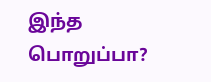இந்த பொறுப்பா?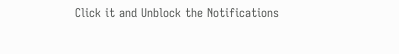Click it and Unblock the Notifications